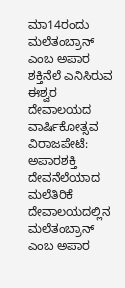ಮಾ14ರಂದು ಮಲೆತಂಬ್ರಾನ್ ಎಂಬ ಅಪಾರ ಶಕ್ತಿನೆಲೆ ಎನಿಸಿರುವ ಈಶ್ವರ ದೇವಾಲಯದ ವಾರ್ಷಿಕೋತ್ಸವ
ವಿರಾಜಪೇಟೆ: ಅಪಾರಶಕ್ತಿ ದೇವನೆಲೆಯಾದ ಮಲೆತಿರಿಕೆ ದೇವಾಲಯದಲ್ಲಿನ ಮಲೆತಂಬ್ರಾನ್ ಎಂಬ ಅಪಾರ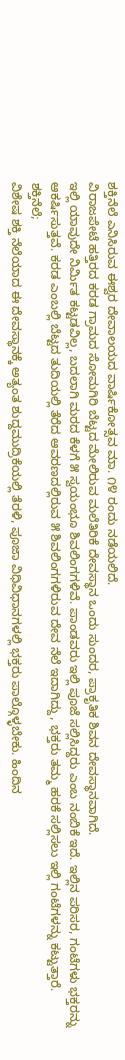ಶಕ್ತಿನೆಲೆ ಎನಿಸಿರುವ ಈಶ್ವರ ದೇವಾಲಯದ ವಾರ್ಷಿಕೋತ್ಸವ ಮಾ. ೧೪ ರಂದು ನಡೆಯಲಿದೆ.
ವಿರಾಜಪೇಟೆ ಹತ್ತಿರದ ಕರಡ ಗ್ರಾಮದ ಸೋಮಗಿರಿ ಬೆಟ್ಟದ ಮೇಲಿರುವ ಮಲೆತಿರಿಕೆ ದೇವಸ್ಥಾನ ಒಂದು ಸುಂದರ, ಪ್ರಾಕೃತಿಕ ಶಿವನ ದೇವಸ್ಥಾನವಾಗಿದೆ.
ಇಲ್ಲಿ ಯಾವುದೇ ನಿರ್ಮಿತ ಕಟ್ಟಡವಿಲ್ಲ, ಬದಲಾಗಿ ಮರದ ಕೆಳಗೆ ೫ ಸ್ವಯಂಭೂ ಶಿವಲಿಂಗಗಳಿವೆ. ಪಾಂಡವರು ಇಲ್ಲಿ ಪೂಜೆ ಸಲ್ಲಿಸಿದ್ದರು ಎಂಬ ನಂಬಿಕೆ ಇದೆ. ಇಲ್ಲಿನ ಪರಿಸರ, ಗಂಟೆಗಳು ಭಕ್ತರನ್ನು ಆಕರ್ಷಿಸುತ್ತವೆ. ಕರಡ ಎಂಬಲ್ಲಿ ಬೆಟ್ಟದ ತುದಿಯಲ್ಲಿ ತೆರೆದ ಆವರಣದಲ್ಲಿರುವ ೫ ಶಿವಲಿಂಗಗಳಿರುವ ದೇವ ನೆಲೆ ಇದಾಗಿದ್ದು, ಭಕ್ತರು ತಮ್ಮ ಹರಕೆ ಸಲ್ಲಿಸಲು ಇಲ್ಲಿ ಗಂಟೆಗಳನ್ನು ಕಟ್ಟುತ್ತಾರೆ.
ಶಕ್ತಿನೆಲೆ;
ವಿಶೇಷ ಶಕ್ತಿ ನೆಲೆಯಾದ ಈ ದೇವಸ್ಥಾನಕ್ಕೆ ಅತ್ಯಂತ ಶುದ್ದಮುದ್ರಿಕೆಯಲ್ಲಿ ತೆರಳಿ, ಪೂಜಾ ವಿಧಿವಿಧಾನಗಳಲ್ಲಿ ಭಕ್ತರು ಪಾಲ್ಗೊಳ್ಳಬೇಕು. ಹಿಂದಿನ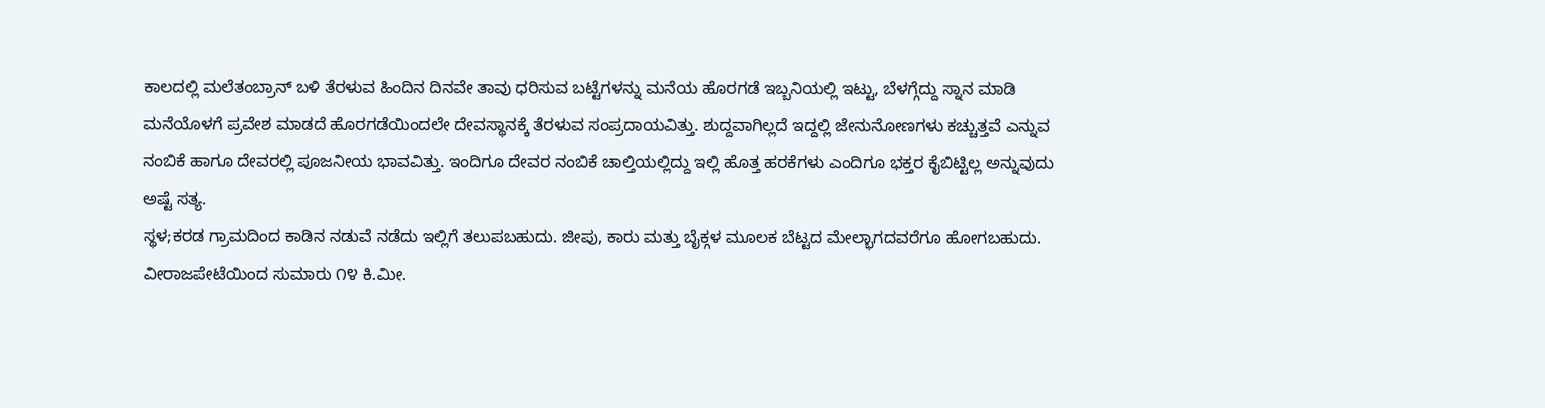ಕಾಲದಲ್ಲಿ ಮಲೆತಂಬ್ರಾನ್ ಬಳಿ ತೆರಳುವ ಹಿಂದಿನ ದಿನವೇ ತಾವು ಧರಿಸುವ ಬಟ್ಟೆಗಳನ್ನು ಮನೆಯ ಹೊರಗಡೆ ಇಬ್ಬನಿಯಲ್ಲಿ ಇಟ್ಟು, ಬೆಳಗ್ಗೆದ್ದು ಸ್ನಾನ ಮಾಡಿ ಮನೆಯೊಳಗೆ ಪ್ರವೇಶ ಮಾಡದೆ ಹೊರಗಡೆಯಿಂದಲೇ ದೇವಸ್ಥಾನಕ್ಕೆ ತೆರಳುವ ಸಂಪ್ರದಾಯವಿತ್ತು. ಶುದ್ದವಾಗಿಲ್ಲದೆ ಇದ್ದಲ್ಲಿ ಜೇನುನೋಣಗಳು ಕಚ್ಚುತ್ತವೆ ಎನ್ನುವ ನಂಬಿಕೆ ಹಾಗೂ ದೇವರಲ್ಲಿ ಪೂಜನೀಯ ಭಾವವಿತ್ತು. ಇಂದಿಗೂ ದೇವರ ನಂಬಿಕೆ ಚಾಲ್ತಿಯಲ್ಲಿದ್ದು ಇಲ್ಲಿ ಹೊತ್ತ ಹರಕೆಗಳು ಎಂದಿಗೂ ಭಕ್ತರ ಕೈಬಿಟ್ಟಿಲ್ಲ ಅನ್ನುವುದು ಅಷ್ಟೆ ಸತ್ಯ.
ಸ್ಥಳ;ಕರಡ ಗ್ರಾಮದಿಂದ ಕಾಡಿನ ನಡುವೆ ನಡೆದು ಇಲ್ಲಿಗೆ ತಲುಪಬಹುದು. ಜೀಪು, ಕಾರು ಮತ್ತು ಬೈಕ್ಗಳ ಮೂಲಕ ಬೆಟ್ಟದ ಮೇಲ್ಭಾಗದವರೆಗೂ ಹೋಗಬಹುದು.
ವೀರಾಜಪೇಟೆಯಿಂದ ಸುಮಾರು ೧೪ ಕಿ.ಮೀ.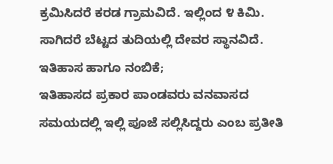ಕ್ರಮಿಸಿದರೆ ಕರಡ ಗ್ರಾಮವಿದೆ. ಇಲ್ಲಿಂದ ೪ ಕಿಮಿ. ಸಾಗಿದರೆ ಬೆಟ್ಟದ ತುದಿಯಲ್ಲಿ ದೇವರ ಸ್ಥಾನವಿದೆ.
ಇತಿಹಾಸ ಹಾಗೂ ನಂಬಿಕೆ;
ಇತಿಹಾಸದ ಪ್ರಕಾರ ಪಾಂಡವರು ವನವಾಸದ ಸಮಯದಲ್ಲಿ ಇಲ್ಲಿ ಪೂಜೆ ಸಲ್ಲಿಸಿದ್ದರು ಎಂಬ ಪ್ರತೀತಿ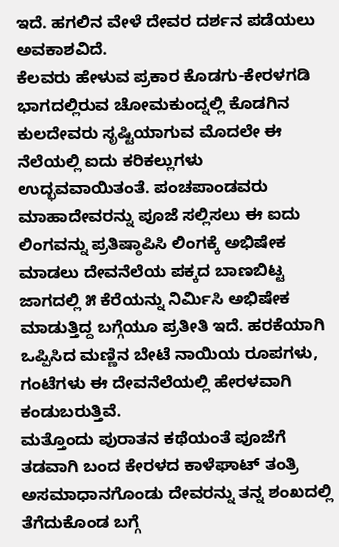ಇದೆ. ಹಗಲಿನ ವೇಳೆ ದೇವರ ದರ್ಶನ ಪಡೆಯಲು ಅವಕಾಶವಿದೆ.
ಕೆಲವರು ಹೇಳುವ ಪ್ರಕಾರ ಕೊಡಗು-ಕೇರಳಗಡಿ ಭಾಗದಲ್ಲಿರುವ ಚೋಮಕುಂದ್ನಲ್ಲಿ ಕೊಡಗಿನ ಕುಲದೇವರು ಸೃಷ್ಟಿಯಾಗುವ ಮೊದಲೇ ಈ ನೆಲೆಯಲ್ಲಿ ಐದು ಕರಿಕಲ್ಲುಗಳು ಉದ್ಭವವಾಯಿತಂತೆ. ಪಂಚಪಾಂಡವರು ಮಾಹಾದೇವರನ್ನು ಪೂಜೆ ಸಲ್ಲಿಸಲು ಈ ಐದು ಲಿಂಗವನ್ನು ಪ್ರತಿಷ್ಠಾಪಿಸಿ ಲಿಂಗಕ್ಕೆ ಅಭಿಷೇಕ ಮಾಡಲು ದೇವನೆಲೆಯ ಪಕ್ಕದ ಬಾಣಬಿಟ್ಟ ಜಾಗದಲ್ಲಿ ೫ ಕೆರೆಯನ್ನು ನಿರ್ಮಿಸಿ ಅಭಿಷೇಕ ಮಾಡುತ್ತಿದ್ದ ಬಗ್ಗೆಯೂ ಪ್ರತೀತಿ ಇದೆ. ಹರಕೆಯಾಗಿ ಒಪ್ಪಿಸಿದ ಮಣ್ಣಿನ ಬೇಟೆ ನಾಯಿಯ ರೂಪಗಳು, ಗಂಟೆಗಳು ಈ ದೇವನೆಲೆಯಲ್ಲಿ ಹೇರಳವಾಗಿ ಕಂಡುಬರುತ್ತಿವೆ.
ಮತ್ತೊಂದು ಪುರಾತನ ಕಥೆಯಂತೆ ಪೂಜೆಗೆ ತಡವಾಗಿ ಬಂದ ಕೇರಳದ ಕಾಳೆಘಾಟ್ ತಂತ್ರಿ ಅಸಮಾಧಾನಗೊಂಡು ದೇವರನ್ನು ತನ್ನ ಶಂಖದಲ್ಲಿ ತೆಗೆದುಕೊಂಡ ಬಗ್ಗೆ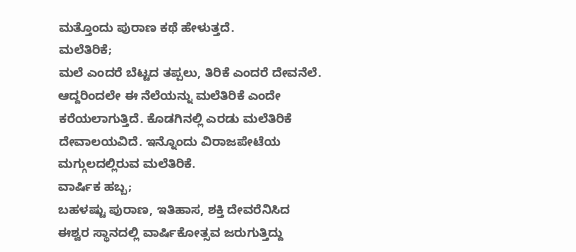ಮತ್ತೊಂದು ಪುರಾಣ ಕಥೆ ಹೇಳುತ್ತದೆ.
ಮಲೆತಿರಿಕೆ;
ಮಲೆ ಎಂದರೆ ಬೆಟ್ಟದ ತಪ್ಪಲು, ತಿರಿಕೆ ಎಂದರೆ ದೇವನೆಲೆ. ಆದ್ದರಿಂದಲೇ ಈ ನೆಲೆಯನ್ನು ಮಲೆತಿರಿಕೆ ಎಂದೇ ಕರೆಯಲಾಗುತ್ತಿದೆ. ಕೊಡಗಿನಲ್ಲಿ ಎರಡು ಮಲೆತಿರಿಕೆ ದೇವಾಲಯವಿದೆ. ಇನ್ನೊಂದು ವಿರಾಜಪೇಟೆಯ ಮಗ್ಗುಲದಲ್ಲಿರುವ ಮಲೆತಿರಿಕೆ.
ವಾರ್ಷಿಕ ಹಬ್ಬ;
ಬಹಳಷ್ಟು ಪುರಾಣ, ಇತಿಹಾಸ, ಶಕ್ತಿ ದೇವರೆನಿಸಿದ ಈಶ್ವರ ಸ್ಥಾನದಲ್ಲಿ ವಾರ್ಷಿಕೋತ್ಸವ ಜರುಗುತ್ತಿದ್ದು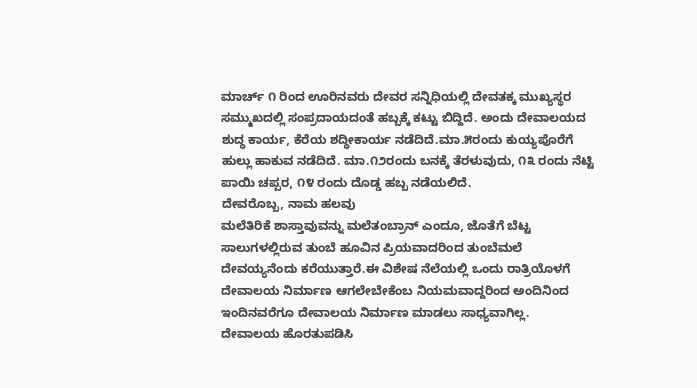ಮಾರ್ಚ್ ೧ ರಿಂದ ಊರಿನವರು ದೇವರ ಸನ್ನಿಧಿಯಲ್ಲಿ ದೇವತಕ್ಕ ಮುಖ್ಯಸ್ಥರ ಸಮ್ಮುಖದಲ್ಲಿ ಸಂಪ್ರದಾಯದಂತೆ ಹಬ್ಬಕ್ಕೆ ಕಟ್ಟು ಬಿದ್ದಿದೆ. ಅಂದು ದೇವಾಲಯದ ಶುದ್ಧ ಕಾರ್ಯ, ಕೆರೆಯ ಶದ್ಧೀಕಾರ್ಯ ನಡೆದಿದೆ.ಮಾ.೫ರಂದು ಕುಯ್ಯಪೊರೆಗೆ ಹುಲ್ಲು ಹಾಕುವ ನಡೆದಿದೆ. ಮಾ.೧೨ರಂದು ಬನಕ್ಕೆ ತೆರಳುವುದು, ೧೩ ರಂದು ನೆಟ್ಟಿ ಪಾಯಿ ಚಪ್ಪರ, ೧೪ ರಂದು ದೊಡ್ಡ ಹಬ್ಬ ನಡೆಯಲಿದೆ.
ದೇವರೊಬ್ಬ, ನಾಮ ಹಲವು
ಮಲೆತಿರಿಕೆ ಶಾಸ್ತಾವುವನ್ನು ಮಲೆತಂಬ್ರಾನ್ ಎಂದೂ, ಜೊತೆಗೆ ಬೆಟ್ಟ ಸಾಲುಗಳಲ್ಲಿರುವ ತುಂಬೆ ಹೂವಿನ ಪ್ರಿಯವಾದರಿಂದ ತುಂಬೆಮಲೆ ದೇವಯ್ಯನೆಂದು ಕರೆಯುತ್ತಾರೆ.ಈ ವಿಶೇಷ ನೆಲೆಯಲ್ಲಿ ಒಂದು ರಾತ್ರಿಯೊಳಗೆ ದೇವಾಲಯ ನಿರ್ಮಾಣ ಆಗಲೇಬೇಕೆಂಬ ನಿಯಮವಾದ್ದರಿಂದ ಅಂದಿನಿಂದ ಇಂದಿನವರೆಗೂ ದೇವಾಲಯ ನಿರ್ಮಾಣ ಮಾಡಲು ಸಾಧ್ಯವಾಗಿಲ್ಲ.
ದೇವಾಲಯ ಹೊರತುಪಡಿಸಿ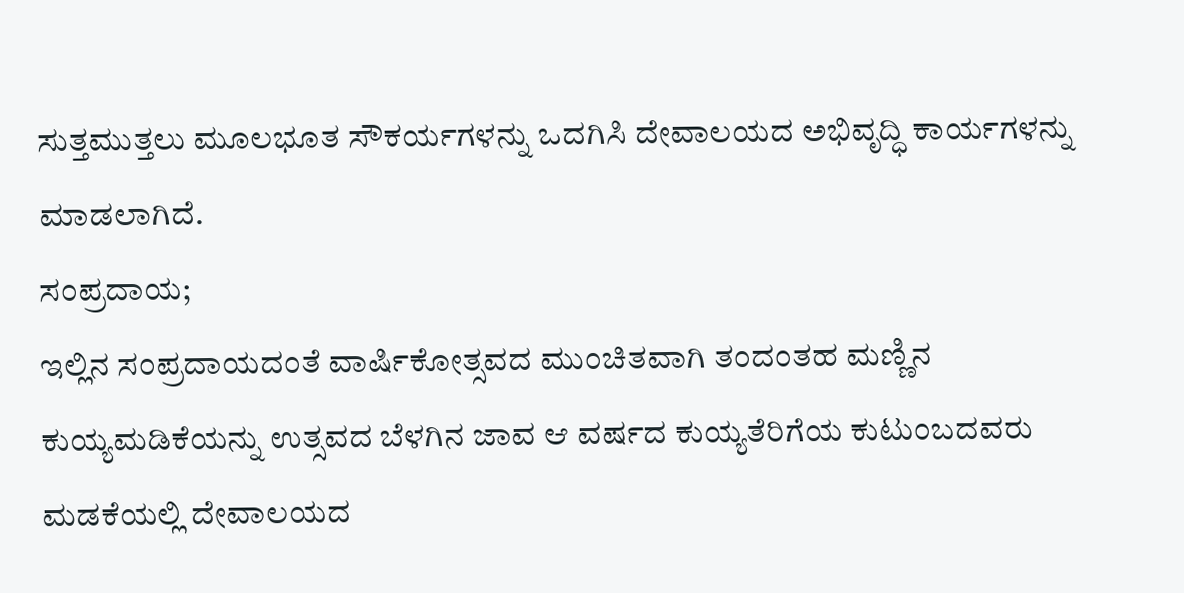ಸುತ್ತಮುತ್ತಲು ಮೂಲಭೂತ ಸೌಕರ್ಯಗಳನ್ನು ಒದಗಿಸಿ ದೇವಾಲಯದ ಅಭಿವೃದ್ಧಿ ಕಾರ್ಯಗಳನ್ನು ಮಾಡಲಾಗಿದೆ.
ಸಂಪ್ರದಾಯ;
ಇಲ್ಲಿನ ಸಂಪ್ರದಾಯದಂತೆ ವಾರ್ಷಿಕೋತ್ಸವದ ಮುಂಚಿತವಾಗಿ ತಂದಂತಹ ಮಣ್ಣಿನ ಕುಯ್ಯಮಡಿಕೆಯನ್ನು ಉತ್ಸವದ ಬೆಳಗಿನ ಜಾವ ಆ ವರ್ಷದ ಕುಯ್ಯತೆರಿಗೆಯ ಕುಟುಂಬದವರು ಮಡಕೆಯಲ್ಲಿ ದೇವಾಲಯದ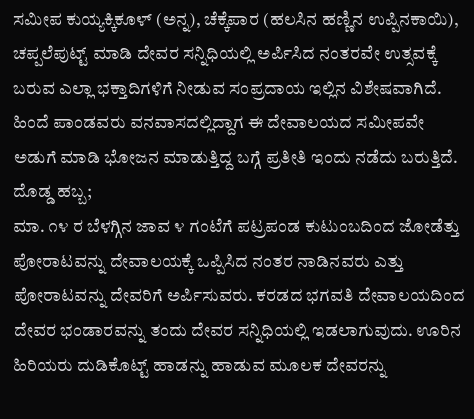ಸಮೀಪ ಕುಯ್ಯಕ್ಕಿಕೂಳ್ (ಅನ್ನ), ಚೆಕ್ಕೆಪಾರ (ಹಲಸಿನ ಹಣ್ಣಿನ ಉಪ್ಪಿನಕಾಯಿ), ಚಪ್ಪಲೆಪುಟ್ಟ್ ಮಾಡಿ ದೇವರ ಸನ್ನಿಧಿಯಲ್ಲಿ ಅರ್ಪಿಸಿದ ನಂತರವೇ ಉತ್ಸವಕ್ಕೆ ಬರುವ ಎಲ್ಲಾ ಭಕ್ತಾದಿಗಳಿಗೆ ನೀಡುವ ಸಂಪ್ರದಾಯ ಇಲ್ಲಿನ ವಿಶೇಷವಾಗಿದೆ.
ಹಿಂದೆ ಪಾಂಡವರು ವನವಾಸದಲ್ಲಿದ್ದಾಗ ಈ ದೇವಾಲಯದ ಸಮೀಪವೇ ಅಡುಗೆ ಮಾಡಿ ಭೋಜನ ಮಾಡುತ್ತಿದ್ದ ಬಗ್ಗೆ ಪ್ರತೀತಿ ಇಂದು ನಡೆದು ಬರುತ್ತಿದೆ.
ದೊಡ್ಡ ಹಬ್ಬ;
ಮಾ. ೧೪ ರ ಬೆಳಗ್ಗಿನ ಜಾವ ೪ ಗಂಟೆಗೆ ಪಟ್ರಪಂಡ ಕುಟುಂಬದಿಂದ ಜೋಡೆತ್ತು ಪೋರಾಟವನ್ನು ದೇವಾಲಯಕ್ಕೆ ಒಪ್ಪಿಸಿದ ನಂತರ ನಾಡಿನವರು ಎತ್ತು ಪೋರಾಟವನ್ನು ದೇವರಿಗೆ ಅರ್ಪಿಸುವರು. ಕರಡದ ಭಗವತಿ ದೇವಾಲಯದಿಂದ ದೇವರ ಭಂಡಾರವನ್ನು ತಂದು ದೇವರ ಸನ್ನಿಧಿಯಲ್ಲಿ ಇಡಲಾಗುವುದು. ಊರಿನ ಹಿರಿಯರು ದುಡಿಕೊಟ್ಟ್ ಹಾಡನ್ನು ಹಾಡುವ ಮೂಲಕ ದೇವರನ್ನು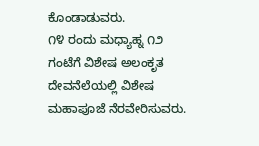ಕೊಂಡಾಡುವರು.
೧೪ ರಂದು ಮಧ್ಯಾಹ್ನ ೧೨ ಗಂಟೆಗೆ ವಿಶೇಷ ಅಲಂಕೃತ ದೇವನೆಲೆಯಲ್ಲಿ ವಿಶೇಷ ಮಹಾಪೂಜೆ ನೆರವೇರಿಸುವರು.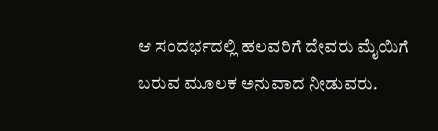ಆ ಸಂದರ್ಭದಲ್ಲಿ ಹಲವರಿಗೆ ದೇವರು ಮೈಯಿಗೆ ಬರುವ ಮೂಲಕ ಅನುವಾದ ನೀಡುವರು.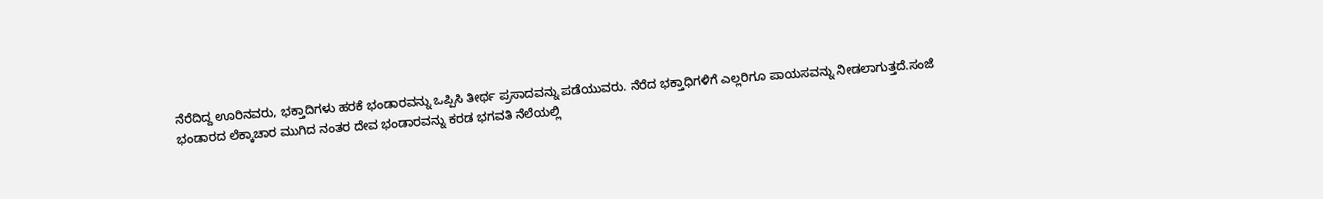ನೆರೆದಿದ್ದ ಊರಿನವರು, ಭಕ್ತಾದಿಗಳು ಹರಕೆ ಭಂಡಾರವನ್ನು ಒಪ್ಪಿಸಿ ತೀರ್ಥ ಪ್ರಸಾದವನ್ನು ಪಡೆಯುವರು. ನೆರೆದ ಭಕ್ತಾಧಿಗಳಿಗೆ ಎಲ್ಲರಿಗೂ ಪಾಯಸವನ್ನು ನೀಡಲಾಗುತ್ತದೆ.ಸಂಜೆ ಭಂಡಾರದ ಲೆಕ್ಕಾಚಾರ ಮುಗಿದ ನಂತರ ದೇವ ಭಂಡಾರವನ್ನು ಕರಡ ಭಗವತಿ ನೆಲೆಯಲ್ಲಿ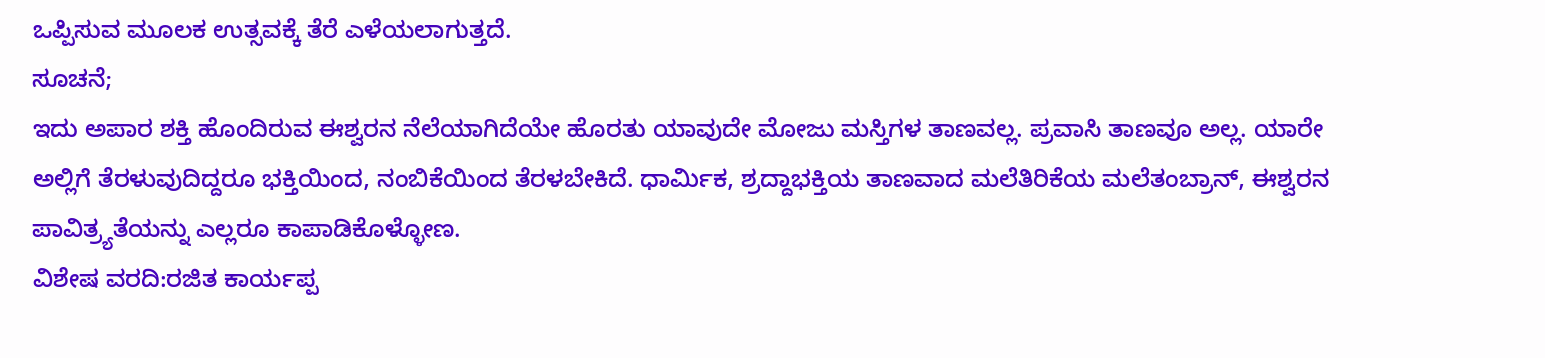ಒಪ್ಪಿಸುವ ಮೂಲಕ ಉತ್ಸವಕ್ಕೆ ತೆರೆ ಎಳೆಯಲಾಗುತ್ತದೆ.
ಸೂಚನೆ;
ಇದು ಅಪಾರ ಶಕ್ತಿ ಹೊಂದಿರುವ ಈಶ್ವರನ ನೆಲೆಯಾಗಿದೆಯೇ ಹೊರತು ಯಾವುದೇ ಮೋಜು ಮಸ್ತಿಗಳ ತಾಣವಲ್ಲ. ಪ್ರವಾಸಿ ತಾಣವೂ ಅಲ್ಲ. ಯಾರೇ ಅಲ್ಲಿಗೆ ತೆರಳುವುದಿದ್ದರೂ ಭಕ್ತಿಯಿಂದ, ನಂಬಿಕೆಯಿಂದ ತೆರಳಬೇಕಿದೆ. ಧಾರ್ಮಿಕ, ಶ್ರದ್ದಾಭಕ್ತಿಯ ತಾಣವಾದ ಮಲೆತಿರಿಕೆಯ ಮಲೆತಂಬ್ರಾನ್, ಈಶ್ವರನ ಪಾವಿತ್ರ್ಯತೆಯನ್ನು ಎಲ್ಲರೂ ಕಾಪಾಡಿಕೊಳ್ಳೋಣ.
ವಿಶೇಷ ವರದಿ:ರಜಿತ ಕಾರ್ಯಪ್ಪ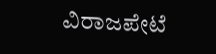ವಿರಾಜಪೇಟೆ